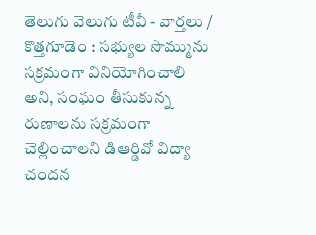తెలుగు వెలుగు టీవీ - వార్తలు / కొత్తగూడెం : సభ్యుల సొమ్మును సక్రమంగా వినియోగించాలి అని, సంఘం తీసుకున్న రుణాలను సక్రమంగా చెల్లించాలని డిఆర్డివో విద్యా చందన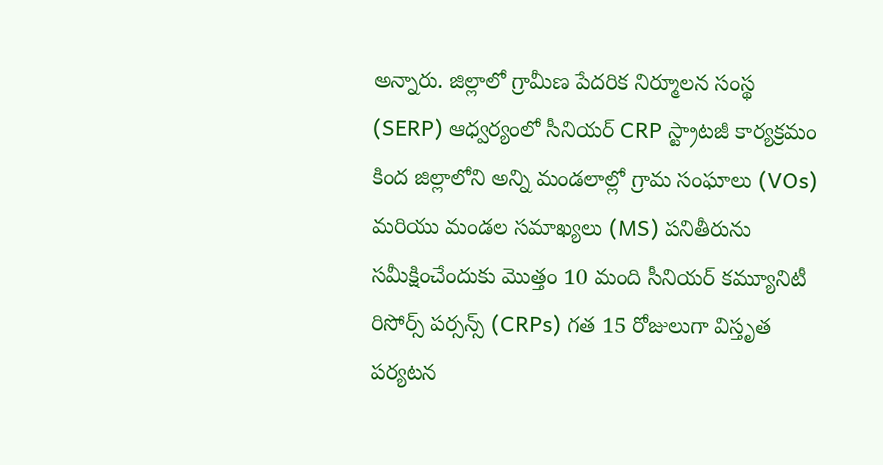అన్నారు. జిల్లాలో గ్రామీణ పేదరిక నిర్మూలన సంస్థ (SERP) ఆధ్వర్యంలో సీనియర్ CRP స్ట్రాటజీ కార్యక్రమం కింద జిల్లాలోని అన్ని మండలాల్లో గ్రామ సంఘాలు (VOs) మరియు మండల సమాఖ్యలు (MS) పనితీరును సమీక్షించేందుకు మొత్తం 10 మంది సీనియర్ కమ్యూనిటీ రిసోర్స్ పర్సన్స్ (CRPs) గత 15 రోజులుగా విస్తృత పర్యటన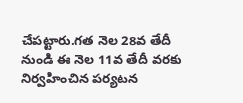చేపట్టారు.గత నెల 28వ తేదీ నుండి ఈ నెల 11వ తేదీ వరకు నిర్వహించిన పర్యటన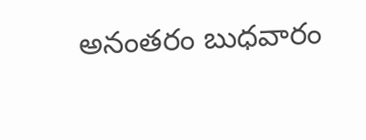అనంతరం బుధవారం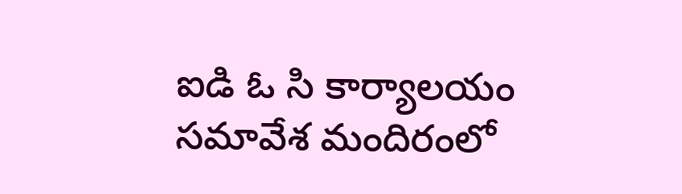ఐడి ఓ సి కార్యాలయం సమావేశ మందిరంలో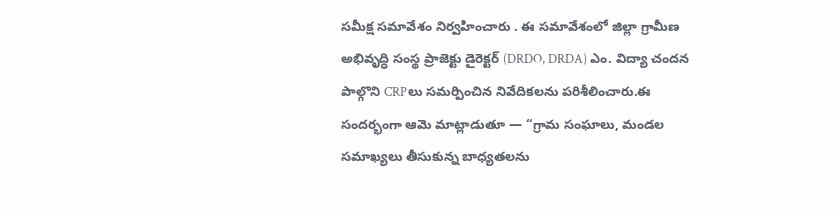సమీక్ష సమావేశం నిర్వహించారు . ఈ సమావేశంలో జిల్లా గ్రామీణ అభివృద్ధి సంస్థ ప్రాజెక్టు డైరెక్టర్ (DRDO, DRDA) ఎం. విద్యా చందన పాల్గొని CRPలు సమర్పించిన నివేదికలను పరిశీలించారు.ఈ సందర్భంగా ఆమె మాట్లాడుతూ — “గ్రామ సంఘాలు, మండల సమాఖ్యలు తీసుకున్న బాధ్యతలను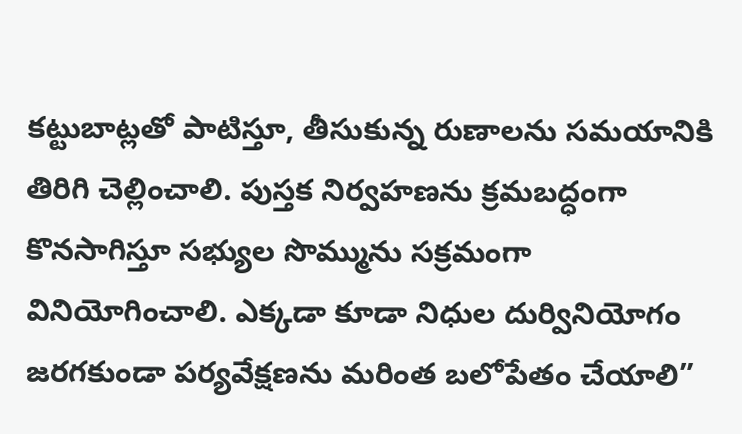కట్టుబాట్లతో పాటిస్తూ, తీసుకున్న రుణాలను సమయానికి తిరిగి చెల్లించాలి. పుస్తక నిర్వహణను క్రమబద్ధంగా కొనసాగిస్తూ సభ్యుల సొమ్మును సక్రమంగా వినియోగించాలి. ఎక్కడా కూడా నిధుల దుర్వినియోగం జరగకుండా పర్యవేక్షణను మరింత బలోపేతం చేయాలి”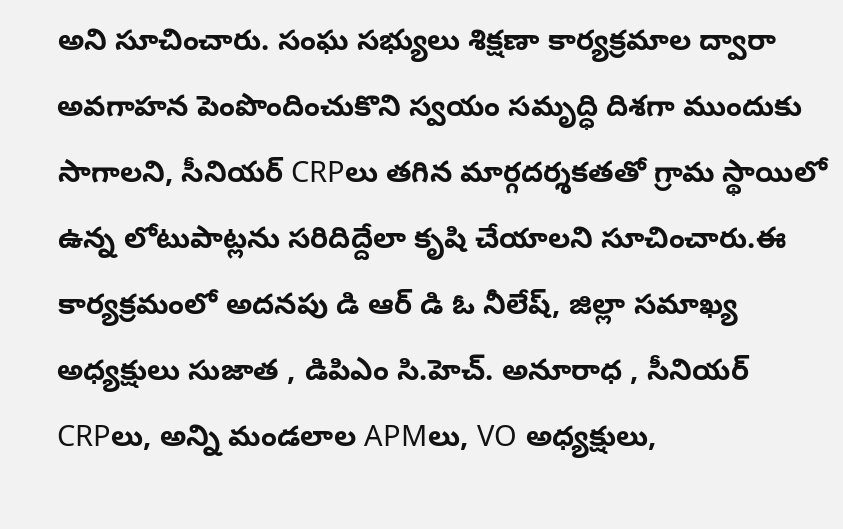అని సూచించారు. సంఘ సభ్యులు శిక్షణా కార్యక్రమాల ద్వారా అవగాహన పెంపొందించుకొని స్వయం సమృద్ధి దిశగా ముందుకు సాగాలని, సీనియర్ CRPలు తగిన మార్గదర్శకతతో గ్రామ స్థాయిలో ఉన్న లోటుపాట్లను సరిదిద్దేలా కృషి చేయాలని సూచించారు.ఈ కార్యక్రమంలో అదనపు డి ఆర్ డి ఓ నీలేష్, జిల్లా సమాఖ్య అధ్యక్షులు సుజాత , డిపిఎం సి.హెచ్. అనూరాధ , సీనియర్ CRPలు, అన్ని మండలాల APMలు, VO అధ్యక్షులు,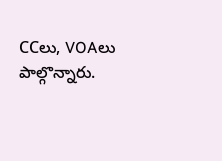CCలు, VOAలు పాల్గొన్నారు.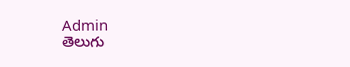Admin
తెలుగు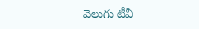వెలుగు టీవీ